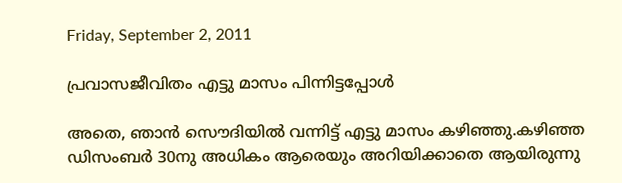Friday, September 2, 2011

പ്രവാസജീവിതം എട്ടു മാസം പിന്നിട്ടപ്പോള്‍

അതെ, ഞാന്‍ സൌദിയില്‍ വന്നിട്ട് എട്ടു മാസം കഴിഞ്ഞു.കഴിഞ്ഞ ഡിസംബര്‍ 30നു അധികം ആരെയും അറിയിക്കാതെ ആയിരുന്നു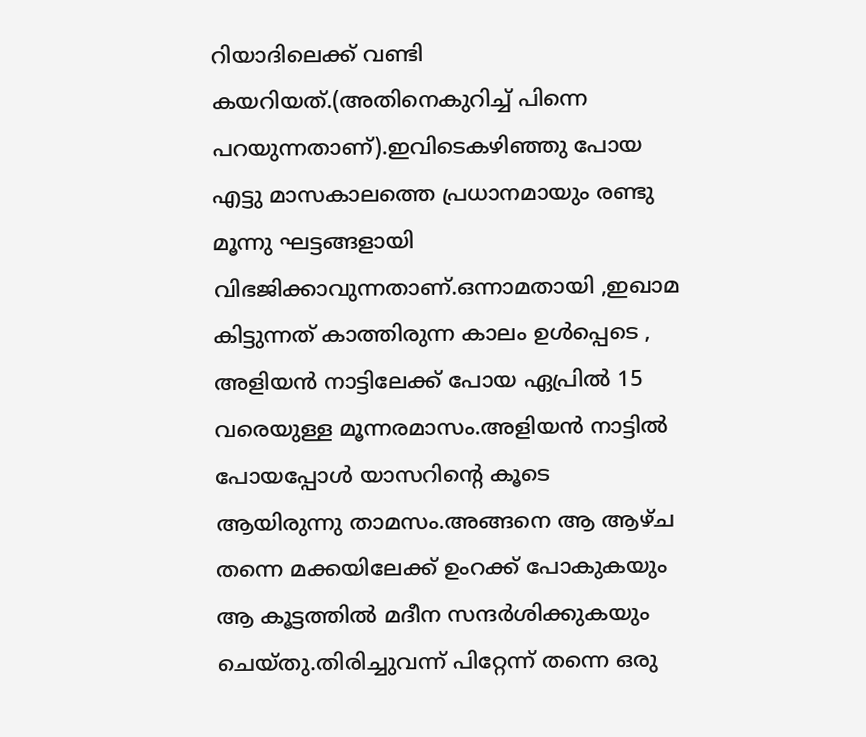റിയാദിലെക്ക് വണ്ടി കയറിയത്.(അതിനെകുറിച്ച് പിന്നെ പറയുന്നതാണ്).ഇവിടെകഴിഞ്ഞു പോയ എട്ടു മാസകാലത്തെ പ്രധാനമായും രണ്ടു മൂന്നു ഘട്ടങ്ങളായി വിഭജിക്കാവുന്നതാണ്.ഒന്നാമതായി ,ഇഖാമ കിട്ടുന്നത് കാത്തിരുന്ന കാലം ഉള്‍പ്പെടെ , അളിയന്‍ നാട്ടിലേക്ക് പോയ ഏപ്രില്‍ 15 വരെയുള്ള മൂന്നരമാസം.അളിയന്‍ നാട്ടില്‍ പോയപ്പോള്‍ യാസറിന്‍റെ കൂടെ ആയിരുന്നു താമസം.അങ്ങനെ ആ ആഴ്ച തന്നെ മക്കയിലേക്ക് ഉംറക്ക് പോകുകയും ആ കൂട്ടത്തില്‍ മദീന സന്ദര്‍ശിക്കുകയും ചെയ്തു.തിരിച്ചുവന്ന്‍ പിറ്റേന്ന് തന്നെ ഒരു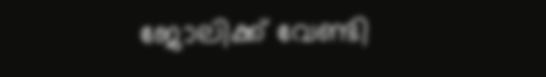ജോലിക്ക് വേണ്ടി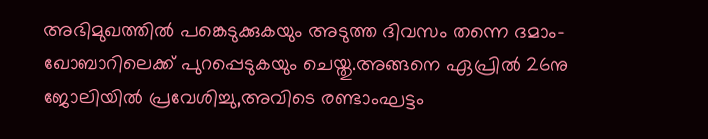അഭിമുഖത്തില്‍ പങ്കെടുക്കുകയും അടുത്ത ദിവസം തന്നെ ദമാം- ഖോബാറിലെക്ക് പുറപ്പെടുകയും ചെയ്തു.അങ്ങനെ ഏപ്രില്‍ 26നു ജോലിയില്‍ പ്രവേശിച്ചു,അവിടെ രണ്ടാംഘട്ടം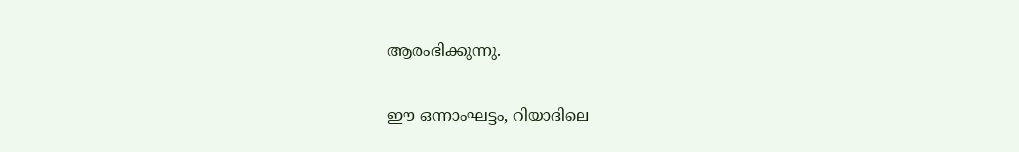ആരംഭിക്കുന്നു.

ഈ ഒന്നാംഘട്ടം, റിയാദിലെ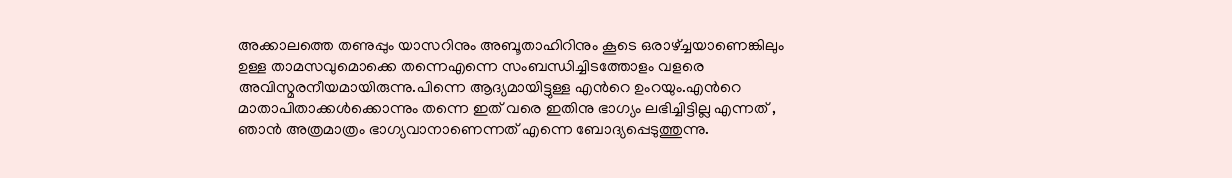അക്കാലത്തെ തണുപ്പും യാസറിനും അബൂതാഹിറിനും കൂടെ ഒരാഴ്ച്ചയാണെങ്കിലും ഉള്ള താമസവുമൊക്കെ തന്നെഎന്നെ സംബന്ധിച്ചിടത്തോളം വളരെ അവിസ്മരനീയമായിരുന്നു.പിന്നെ ആദ്യമായിട്ടുള്ള എന്‍റെ ഉംറയും.എന്‍റെ മാതാപിതാക്കള്‍ക്കൊന്നും തന്നെ ഇത് വരെ ഇതിനു ഭാഗ്യം ലഭിച്ചിട്ടില്ല എന്നത് , ഞാന്‍ അത്രമാത്രം ഭാഗ്യവാനാണെന്നത് എന്നെ ബോദ്യപ്പെടുത്തുന്നു.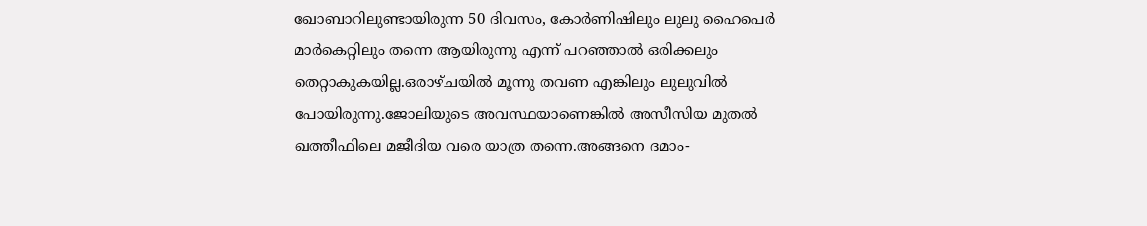ഖോബാറിലുണ്ടായിരുന്ന 50 ദിവസം, കോര്‍ണിഷിലും ലുലു ഹൈപെര്‍ മാര്‍കെറ്റിലും തന്നെ ആയിരുന്നു എന്ന് പറഞ്ഞാല്‍ ഒരിക്കലും തെറ്റാകുകയില്ല.ഒരാഴ്ചയില്‍ മൂന്നു തവണ എങ്കിലും ലുലുവില്‍ പോയിരുന്നു.ജോലിയുടെ അവസ്ഥയാണെങ്കില്‍ അസീസിയ മുതല്‍ ഖത്തീഫിലെ മജീദിയ വരെ യാത്ര തന്നെ.അങ്ങനെ ദമാം-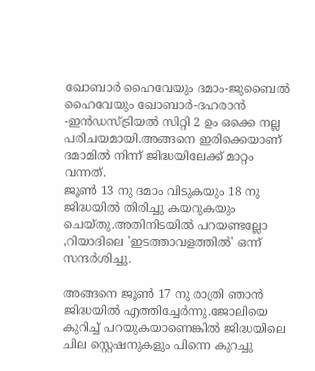ഖോബാര്‍ ഹൈവേയും ദമാം-ജുബൈല്‍ ഹൈവേയും ഖോബാര്‍-ദഹരാന്‍ -ഇന്‍ഡസ്ട്രിയല്‍ സിറ്റി 2 ഉം ഒക്കെ നല്ല പരിചയമായി.അങ്ങനെ ഇരിക്കെയാണ് ദമാമില്‍ നിന്ന് ജിദ്ധയിലേക്ക് മാറ്റം വന്നത്.
ജൂണ്‍ 13 നു ദമാം വിടുകയും 18 നു ജിദ്ധയില്‍ തിരിച്ചു കയറുകയും ചെയ്തു.അതിനിടയില്‍ പറയണ്ടല്ലോ ,റിയാദിലെ 'ഇടത്താവളത്തില്‍' ഒന്ന് സന്ദര്‍ശിച്ചു.

അങ്ങനെ ജൂണ്‍ 17 നു രാത്രി ഞാന്‍ ജിദ്ധയില്‍ എത്തിച്ചേര്‍ന്നു.ജോലിയെ കുറിച്ച് പറയുകയാണെങ്കില്‍ ജിദ്ധയിലെ ചില സ്റ്റെഷനുകളും പിന്നെ കുറച്ചു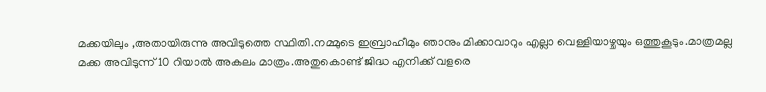മക്കയിലും ,അതായിരുന്നു അവിടുത്തെ സ്ഥിതി.നമ്മുടെ ഇബ്രാഹീമും ഞാനും മിക്കാവാറും എല്ലാ വെള്ളിയാഴ്ചയും ഒത്തുകൂടും.മാത്രമല്ല മക്ക അവിടുന്ന് 10 റിയാല്‍ അകലം മാത്രം.അതുകൊണ്ട് ജിദ്ധ എനിക്ക് വളരെ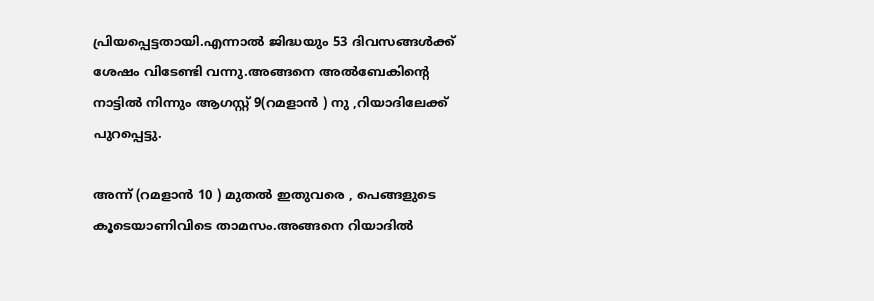പ്രിയപ്പെട്ടതായി.എന്നാല്‍ ജിദ്ധയും 53 ദിവസങ്ങള്‍ക്ക് ശേഷം വിടേണ്ടി വന്നു.അങ്ങനെ അല്‍ബേകിന്‍റെ നാട്ടില്‍ നിന്നും ആഗസ്റ്റ് 9(റമളാന്‍ ) നു ,റിയാദിലേക്ക് പുറപ്പെട്ടു.

അന്ന് (റമളാന്‍ 10 ) മുതല്‍ ഇതുവരെ , പെങ്ങളുടെ കൂടെയാണിവിടെ താമസം.അങ്ങനെ റിയാദില്‍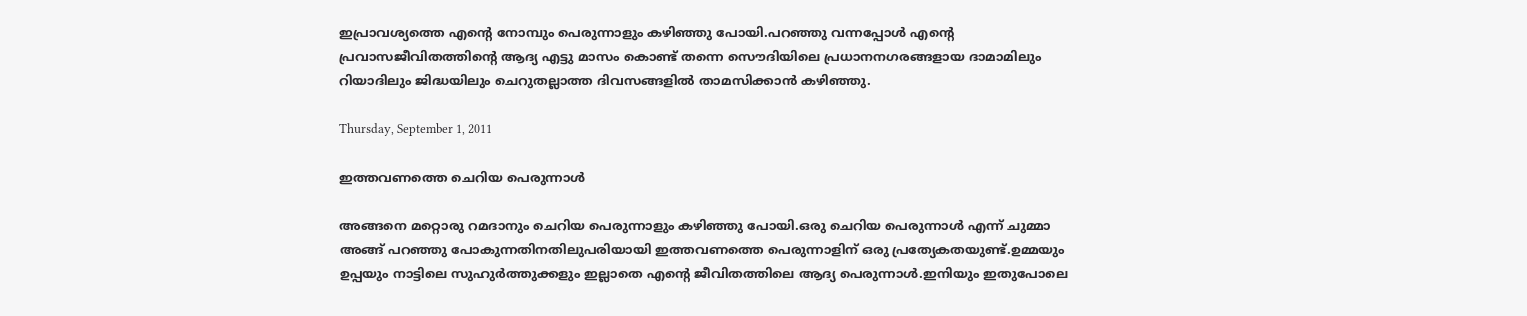ഇപ്രാവശ്യത്തെ എന്‍റെ നോമ്പും പെരുന്നാളും കഴിഞ്ഞു പോയി.പറഞ്ഞു വന്നപ്പോള്‍ എന്‍റെ പ്രവാസജീവിതത്തിന്‍റെ ആദ്യ എട്ടു മാസം കൊണ്ട് തന്നെ സൌദിയിലെ പ്രധാനനഗരങ്ങളായ ദാമാമിലും റിയാദിലും ജിദ്ധയിലും ചെറുതല്ലാത്ത ദിവസങ്ങളില്‍ താമസിക്കാന്‍ കഴിഞ്ഞു.

Thursday, September 1, 2011

ഇത്തവണത്തെ ചെറിയ പെരുന്നാള്‍

അങ്ങനെ മറ്റൊരു റമദാനും ചെറിയ പെരുന്നാളും കഴിഞ്ഞു പോയി.ഒരു ചെറിയ പെരുന്നാള്‍ എന്ന് ചുമ്മാ അങ്ങ് പറഞ്ഞു പോകുന്നതിനതിലുപരിയായി ഇത്തവണത്തെ പെരുന്നാളിന് ഒരു പ്രത്യേകതയുണ്ട്.ഉമ്മയും ഉപ്പയും നാട്ടിലെ സുഹുര്‍ത്തുക്കളും ഇല്ലാതെ എന്‍റെ ജീവിതത്തിലെ ആദ്യ പെരുന്നാള്‍.ഇനിയും ഇതുപോലെ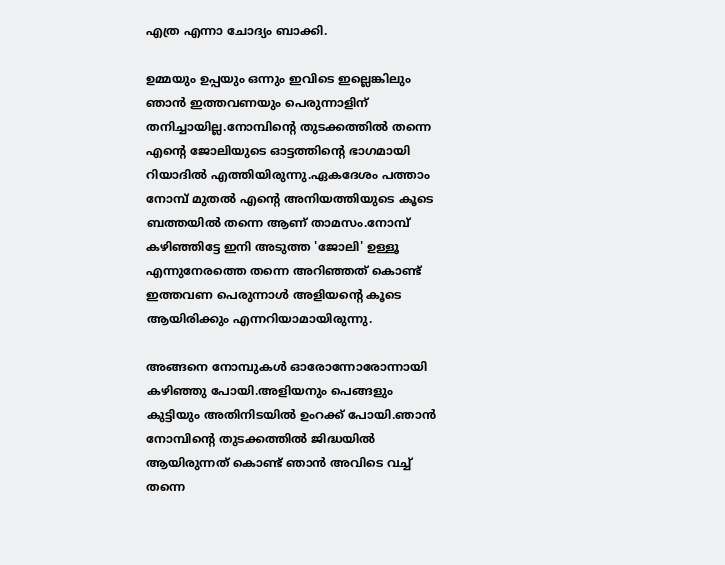എത്ര എന്നാ ചോദ്യം ബാക്കി.

ഉമ്മയും ഉപ്പയും ഒന്നും ഇവിടെ ഇല്ലെങ്കിലും ഞാന്‍ ഇത്തവണയും പെരുന്നാളിന് തനിച്ചായില്ല.നോമ്പിന്‍റെ തുടക്കത്തില്‍ തന്നെ എന്‍റെ ജോലിയുടെ ഓട്ടത്തിന്‍റെ ഭാഗമായി റിയാദില്‍ എത്തിയിരുന്നു.ഏകദേശം പത്താം നോമ്പ് മുതല്‍ എന്‍റെ അനിയത്തിയുടെ കൂടെ ബത്തയില്‍ തന്നെ ആണ് താമസം.നോമ്പ് കഴിഞ്ഞിട്ടേ ഇനി അടുത്ത 'ജോലി' ഉള്ളൂ എന്നുനേരത്തെ തന്നെ അറിഞ്ഞത് കൊണ്ട് ഇത്തവണ പെരുന്നാള്‍ അളിയന്‍റെ കൂടെ ആയിരിക്കും എന്നറിയാമായിരുന്നു.

അങ്ങനെ നോമ്പുകള്‍ ഓരോന്നോരോന്നായി കഴിഞ്ഞു പോയി.അളിയനും പെങ്ങളും കുട്ടിയും അതിനിടയില്‍ ഉംറക്ക്‌ പോയി.ഞാന്‍ നോമ്പിന്‍റെ തുടക്കത്തില്‍ ജിദ്ധയില്‍ ആയിരുന്നത് കൊണ്ട് ഞാന്‍ അവിടെ വച്ച് തന്നെ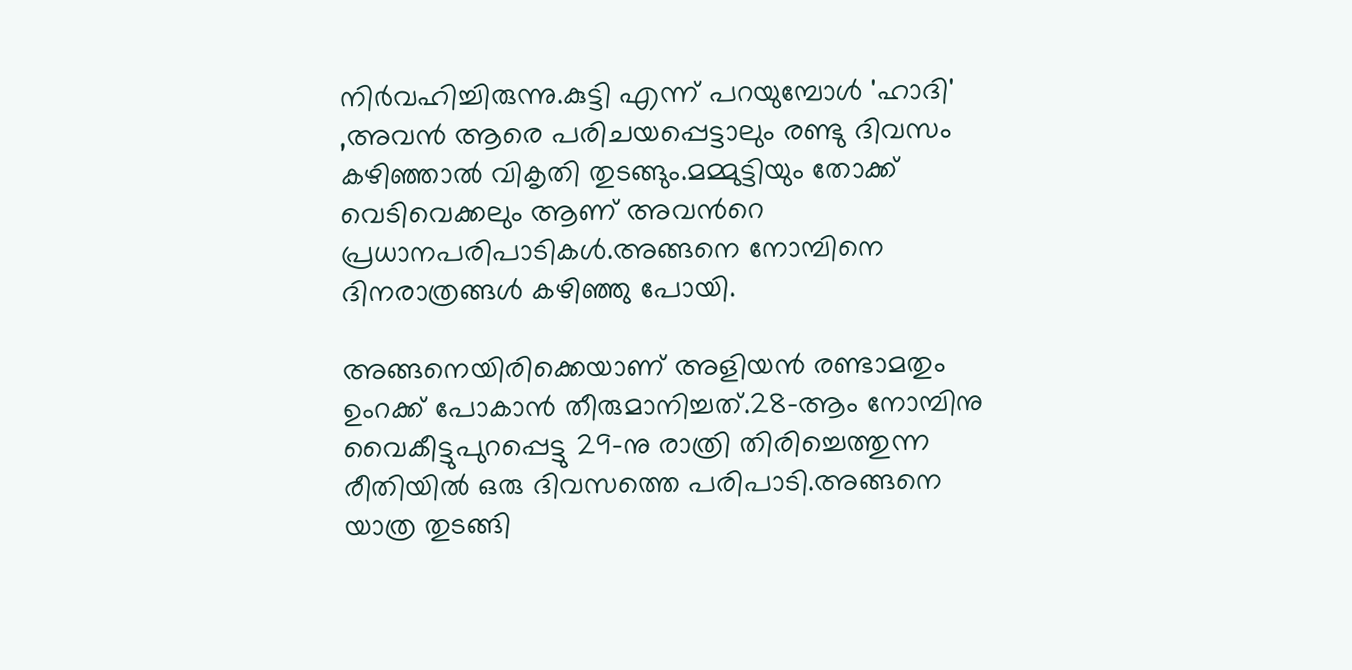നിര്‍വഹിച്ചിരുന്നു.കുട്ടി എന്ന് പറയുമ്പോള്‍ 'ഹാദി' ,അവന്‍ ആരെ പരിചയപ്പെട്ടാലും രണ്ടു ദിവസം കഴിഞ്ഞാല്‍ വികൃതി തുടങ്ങും.മമ്മുട്ടിയും തോക്ക് വെടിവെക്കലും ആണ് അവന്‍റെ പ്രധാനപരിപാടികള്‍.അങ്ങനെ നോമ്പിനെ ദിനരാത്രങ്ങള്‍ കഴിഞ്ഞു പോയി.

അങ്ങനെയിരിക്കെയാണ് അളിയന്‍ രണ്ടാമതും ഉംറക്ക് പോകാന്‍ തീരുമാനിച്ചത്.28-ആം നോമ്പിനു വൈകീട്ടുപുറപ്പെട്ടു 29-നു രാത്രി തിരിച്ചെത്തുന്ന രീതിയില്‍ ഒരു ദിവസത്തെ പരിപാടി.അങ്ങനെ യാത്ര തുടങ്ങി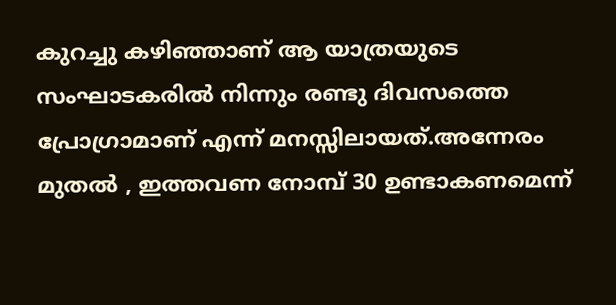കുറച്ചു കഴിഞ്ഞാണ് ആ യാത്രയുടെ സംഘാടകരില്‍ നിന്നും രണ്ടു ദിവസത്തെ പ്രോഗ്രാമാണ് എന്ന് മനസ്സിലായത്.അന്നേരം മുതല്‍ , ഇത്തവണ നോമ്പ് 30 ഉണ്ടാകണമെന്ന്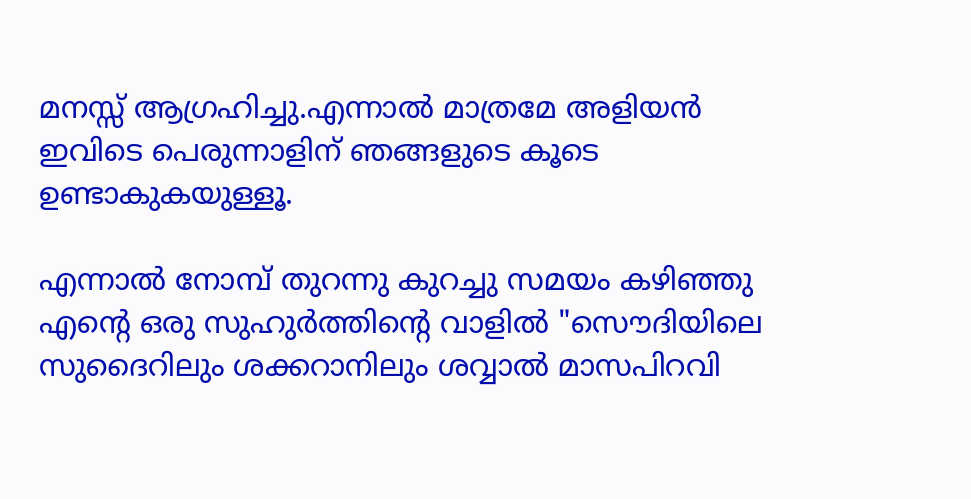മനസ്സ് ആഗ്രഹിച്ചു.എന്നാല്‍ മാത്രമേ അളിയന്‍ ഇവിടെ പെരുന്നാളിന് ഞങ്ങളുടെ കൂടെ ഉണ്ടാകുകയുള്ളൂ.

എന്നാല്‍ നോമ്പ് തുറന്നു കുറച്ചു സമയം കഴിഞ്ഞു എന്‍റെ ഒരു സുഹുര്‍ത്തിന്‍റെ വാളില്‍ "സൌദിയിലെ സുദൈറിലും ശക്കറാനിലും ശവ്വാല്‍ മാസപിറവി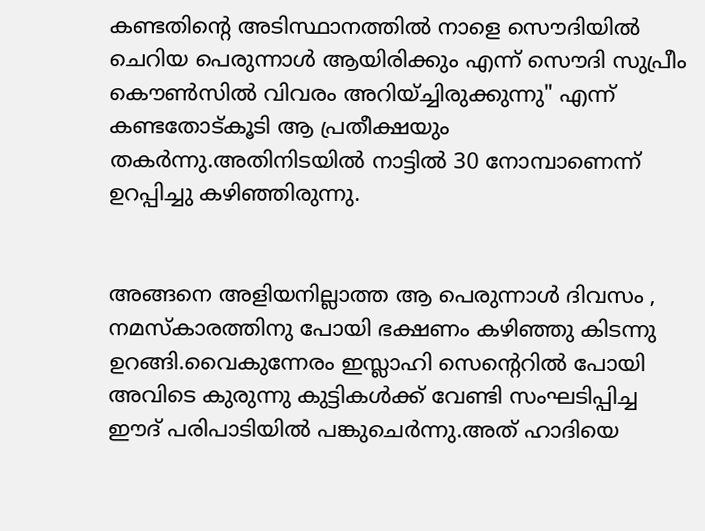കണ്ടതിന്‍റെ അടിസ്ഥാനത്തില്‍ നാളെ സൌദിയില്‍ ചെറിയ പെരുന്നാള്‍ ആയിരിക്കും എന്ന് സൌദി സുപ്രീം കൌണ്‍സില്‍ വിവരം അറിയ്ച്ചിരുക്കുന്നു" എന്ന് കണ്ടതോട്കൂടി ആ പ്രതീക്ഷയും തകര്‍ന്നു.അതിനിടയില്‍ നാട്ടില്‍ 30 നോമ്പാണെന്ന് ഉറപ്പിച്ചു കഴിഞ്ഞിരുന്നു.


അങ്ങനെ അളിയനില്ലാത്ത ആ പെരുന്നാള്‍ ദിവസം , നമസ്കാരത്തിനു പോയി ഭക്ഷണം കഴിഞ്ഞു കിടന്നു ഉറങ്ങി.വൈകുന്നേരം ഇസ്ലാഹി സെന്‍റെറില്‍ പോയി അവിടെ കുരുന്നു കുട്ടികള്‍ക്ക് വേണ്ടി സംഘടിപ്പിച്ച ഈദ് പരിപാടിയില്‍ പങ്കുചെര്‍ന്നു.അത് ഹാദിയെ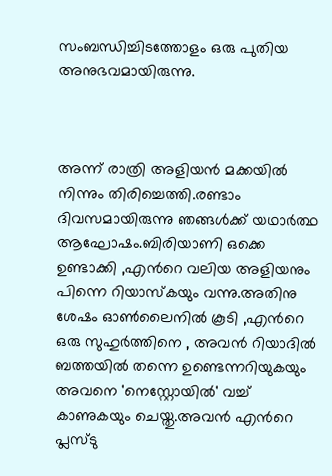സംബന്ധിച്ചിടത്തോളം ഒരു പുതിയ അനുഭവമായിരുന്നു.



അന്ന് രാത്രി അളിയന്‍ മക്കയില്‍ നിന്നും തിരിച്ചെത്തി.രണ്ടാം ദിവസമായിരുന്നു ഞങ്ങള്‍ക്ക് യഥാര്‍ത്ഥ ആഘോഷം.ബിരിയാണി ഒക്കെ ഉണ്ടാക്കി ,എന്‍റെ വലിയ അളിയനും പിന്നെ റിയാസ്കയും വന്നു.അതിനു ശേഷം ഓണ്‍ലൈനില്‍ കൂടി ,എന്‍റെ ഒരു സുഹുര്‍ത്തിനെ , അവന്‍ റിയാദില്‍ ബത്തയില്‍ തന്നെ ഉണ്ടെന്നറിയുകയും അവനെ 'നെസ്റ്റോയില്‍' വച്ച് കാണുകയും ചെയ്തു.അവന്‍ എന്‍റെ പ്ലസ്‌ടു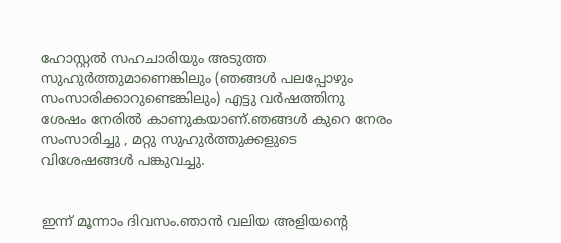ഹോസ്റ്റല്‍ സഹചാരിയും അടുത്ത സുഹുര്‍ത്തുമാണെങ്കിലും (ഞങ്ങള്‍ പലപ്പോഴും സംസാരിക്കാറുണ്ടെങ്കിലും) എട്ടു വര്‍ഷത്തിനു ശേഷം നേരില്‍ കാണുകയാണ്.ഞങ്ങള്‍ കുറെ നേരം സംസാരിച്ചു , മറ്റു സുഹുര്‍ത്തുക്കളുടെ വിശേഷങ്ങള്‍ പങ്കുവച്ചു.


ഇന്ന് മൂന്നാം ദിവസം.ഞാന്‍ വലിയ അളിയന്‍റെ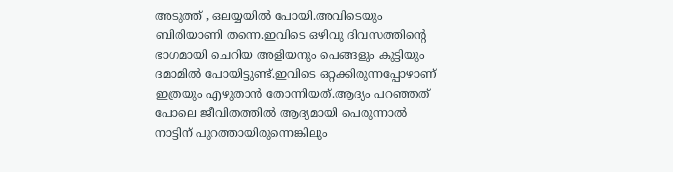അടുത്ത് , ഒലയ്യയില്‍ പോയി.അവിടെയും ബിരിയാണി തന്നെ.ഇവിടെ ഒഴിവു ദിവസത്തിന്‍റെ ഭാഗമായി ചെറിയ അളിയനും പെങ്ങളും കുട്ടിയും ദമാമില്‍ പോയിട്ടുണ്ട്.ഇവിടെ ഒറ്റക്കിരുന്നപ്പോഴാണ് ഇത്രയും എഴുതാന്‍ തോന്നിയത്.ആദ്യം പറഞ്ഞത് പോലെ ജീവിതത്തില്‍ ആദ്യമായി പെരുന്നാല്‍ നാട്ടിന് പുറത്തായിരുന്നെങ്കിലും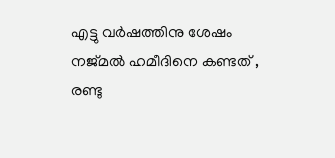എട്ടു വര്‍ഷത്തിനു ശേഷം നജ്മല്‍ ഹമീദിനെ കണ്ടത് , രണ്ടു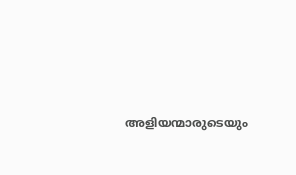അളിയന്മാരുടെയും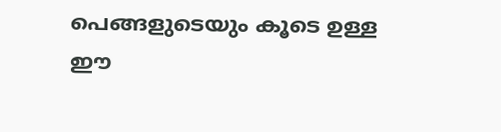പെങ്ങളുടെയും കൂടെ ഉള്ള ഈ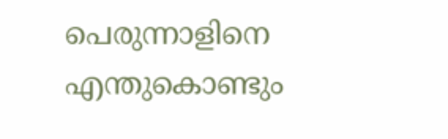പെരുന്നാളിനെ എന്തുകൊണ്ടും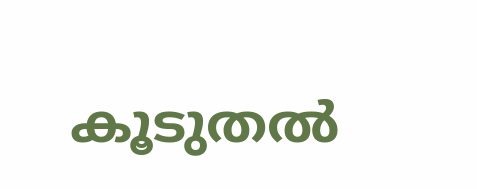കൂടുതല്‍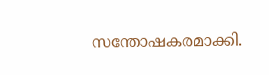സന്തോഷകരമാക്കി.